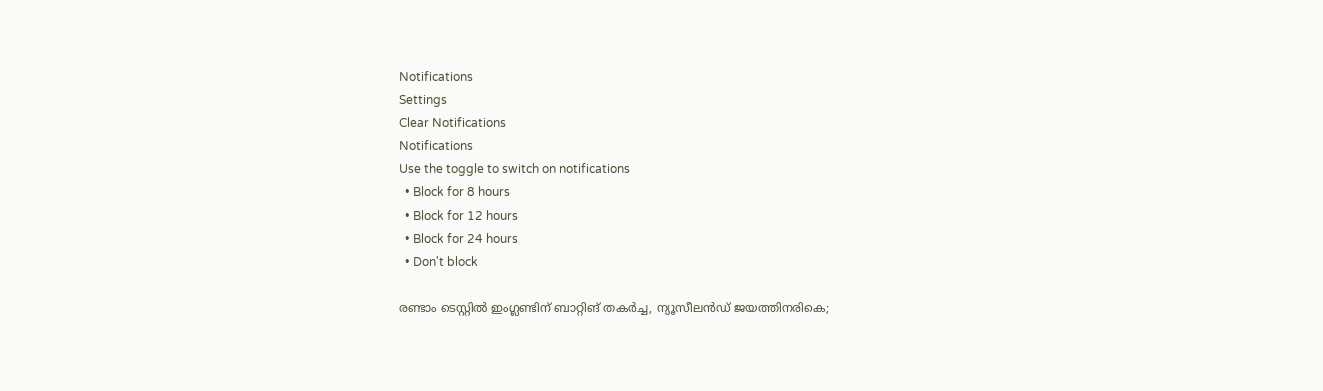Notifications
Settings
Clear Notifications
Notifications
Use the toggle to switch on notifications
  • Block for 8 hours
  • Block for 12 hours
  • Block for 24 hours
  • Don't block

രണ്ടാം ടെസ്റ്റില്‍ ഇംഗ്ലണ്ടിന് ബാറ്റിങ് തകര്‍ച്ച, ന്യൂസീലന്‍ഡ് ജയത്തിനരികെ;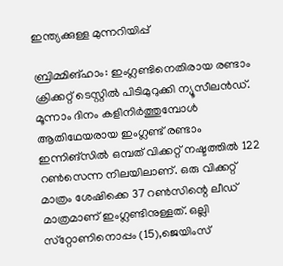ഇന്ത്യക്കുള്ള മുന്നറിയിപ്പ്

ബ്രിമ്മിങ്ഹാം: ഇംഗ്ലണ്ടിനെതിരായ രണ്ടാം ക്രിക്കറ്റ് ടെസ്റ്റില്‍ പിടിമുറുക്കി ന്യൂസീലന്‍ഡ്. മൂന്നാം ദിനം കളിനിര്‍ത്തുമ്പോള്‍ ആതിഥേയരായ ഇംഗ്ലണ്ട് രണ്ടാം ഇന്നിങ്‌സില്‍ ഒമ്പത് വിക്കറ്റ് നഷ്ടത്തില്‍ 122 റണ്‍സെന്ന നിലയിലാണ്. ഒരു വിക്കറ്റ് മാത്രം ശേഷിക്കെ 37 റണ്‍സിന്റെ ലീഡ് മാത്രമാണ് ഇംഗ്ലണ്ടിനുള്ളത്. ഒല്ലി സ്‌റ്റോണിനൊപ്പം (15),ജെയിംസ്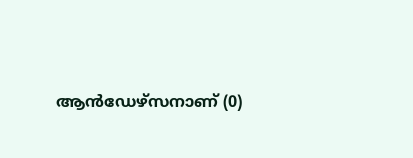ആന്‍ഡേഴ്‌സനാണ് (0)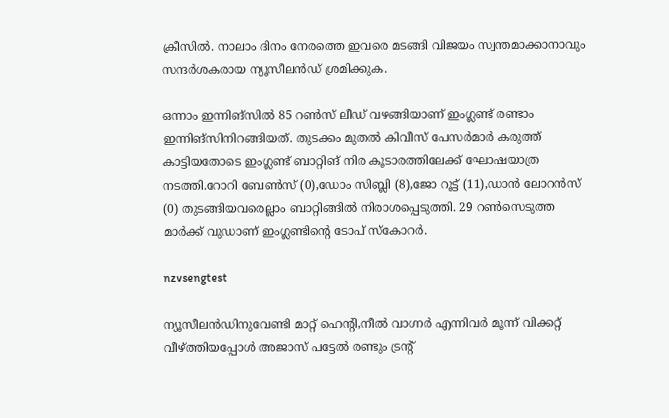ക്രീസില്‍. നാലാം ദിനം നേരത്തെ ഇവരെ മടങ്ങി വിജയം സ്വന്തമാക്കാനാവും സന്ദര്‍ശകരായ ന്യൂസീലന്‍ഡ് ശ്രമിക്കുക.

ഒന്നാം ഇന്നിങ്‌സില്‍ 85 റണ്‍സ് ലീഡ് വഴങ്ങിയാണ് ഇംഗ്ലണ്ട് രണ്ടാം ഇന്നിങ്‌സിനിറങ്ങിയത്. തുടക്കം മുതല്‍ കിവീസ് പേസര്‍മാര്‍ കരുത്ത് കാട്ടിയതോടെ ഇംഗ്ലണ്ട് ബാറ്റിങ് നിര കൂടാരത്തിലേക്ക് ഘോഷയാത്ര നടത്തി.റോറി ബേണ്‍സ് (0),ഡോം സിബ്ലി (8),ജോ റൂട്ട് (11),ഡാന്‍ ലോറന്‍സ് (0) തുടങ്ങിയവരെല്ലാം ബാറ്റിങ്ങില്‍ നിരാശപ്പെടുത്തി. 29 റണ്‍സെടുത്ത മാര്‍ക്ക് വുഡാണ് ഇംഗ്ലണ്ടിന്റെ ടോപ് സ്‌കോറര്‍.

nzvsengtest

ന്യൂസീലന്‍ഡിനുവേണ്ടി മാറ്റ് ഹെന്റി,നീല്‍ വാഗ്നര്‍ എന്നിവര്‍ മൂന്ന് വിക്കറ്റ് വീഴ്ത്തിയപ്പോള്‍ അജാസ് പട്ടേല്‍ രണ്ടും ട്രന്റ്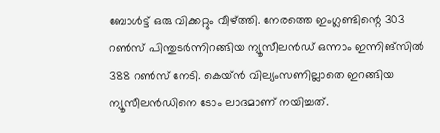ബോള്‍ട്ട് ഒരു വിക്കറ്റും വീഴ്ത്തി. നേരത്തെ ഇംഗ്ലണ്ടിന്റെ 303 റണ്‍സ് പിന്തുടര്‍ന്നിറങ്ങിയ ന്യൂസീലന്‍ഡ് ഒന്നാം ഇന്നിങ്‌സില്‍ 388 റണ്‍സ് നേടി. കെയ്ന്‍ വില്യംസണില്ലാതെ ഇറങ്ങിയ ന്യൂസീലന്‍ഡിനെ ടോം ലാദമാണ് നയിച്ചത്.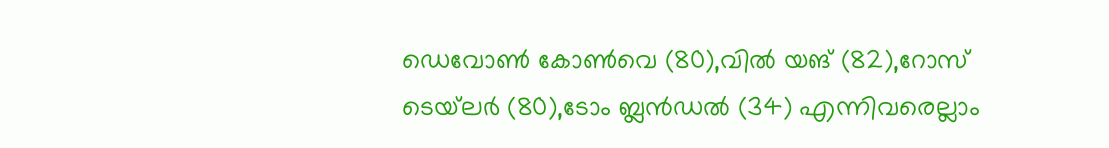ഡെവോണ്‍ കോണ്‍വെ (80),വില്‍ യങ് (82),റോസ് ടെയ്‌ലര്‍ (80),ടോം ബ്ലന്‍ഡല്‍ (34) എന്നിവരെല്ലാം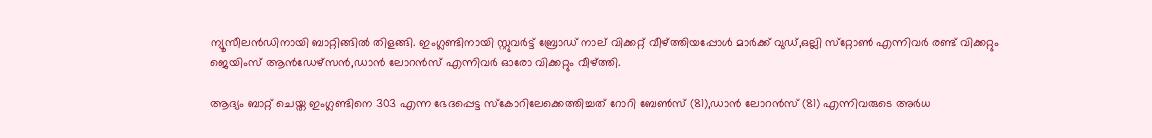ന്യൂസീലന്‍ഡിനായി ബാറ്റിങ്ങില്‍ തിളങ്ങി. ഇംഗ്ലണ്ടിനായി സ്റ്റുവര്‍ട്ട് ബ്രോഡ് നാല് വിക്കറ്റ് വീഴ്ത്തിയപ്പോള്‍ മാര്‍ക്ക് വുഡ്,ഒല്ലി സ്‌റ്റോണ്‍ എന്നിവര്‍ രണ്ട് വിക്കറ്റും ജെയിംസ് ആന്‍ഡേഴ്‌സന്‍,ഡാന്‍ ലോറന്‍സ് എന്നിവര്‍ ഓരോ വിക്കറ്റും വീഴ്ത്തി.

ആദ്യം ബാറ്റ് ചെയ്ത ഇംഗ്ലണ്ടിനെ 303 എന്ന ഭേദപ്പെട്ട സ്‌കോറിലേക്കെത്തിച്ചത് റോറി ബേണ്‍സ് (81),ഡാന്‍ ലോറന്‍സ് (81) എന്നിവരുടെ അര്‍ധ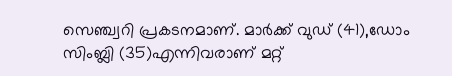സെഞ്ച്വറി പ്രകടനമാണ്. മാര്‍ക്ക് വുഡ് (41),ഡോം സിംബ്ലി (35)എന്നിവരാണ് മറ്റ്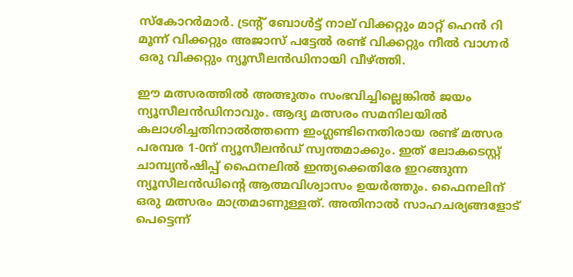സ്‌കോറര്‍മാര്‍. ട്രന്റ് ബോള്‍ട്ട് നാല് വിക്കറ്റും മാറ്റ് ഹെന്‍ റി മൂന്ന് വിക്കറ്റും അജാസ് പട്ടേല്‍ രണ്ട് വിക്കറ്റും നീല്‍ വാഗ്നര്‍ ഒരു വിക്കറ്റും ന്യൂസീലന്‍ഡിനായി വീഴ്ത്തി.

ഈ മത്സരത്തില്‍ അത്ഭുതം സംഭവിച്ചില്ലെങ്കില്‍ ജയം ന്യൂസീലന്‍ഡിനാവും. ആദ്യ മത്സരം സമനിലയില്‍ കലാശിച്ചതിനാല്‍ത്തന്നെ ഇംഗ്ലണ്ടിനെതിരായ രണ്ട് മത്സര പരമ്പര 1-0ന് ന്യൂസീലന്‍ഡ് സ്വന്തമാക്കും. ഇത് ലോകടെസ്റ്റ് ചാമ്പ്യന്‍ഷിപ്പ് ഫൈനലില്‍ ഇന്ത്യക്കെതിരേ ഇറങ്ങുന്ന ന്യൂസീലന്‍ഡിന്റെ ആത്മവിശ്വാസം ഉയര്‍ത്തും. ഫൈനലിന് ഒരു മത്സരം മാത്രമാണുള്ളത്. അതിനാല്‍ സാഹചര്യങ്ങളോട് പെട്ടെന്ന്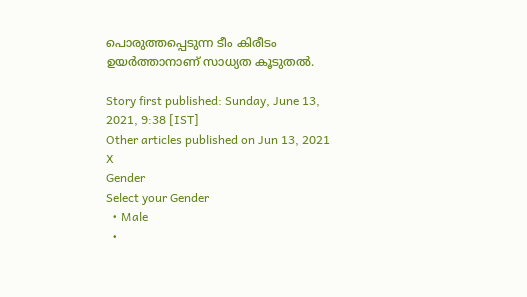പൊരുത്തപ്പെടുന്ന ടീം കിരീടം ഉയര്‍ത്താനാണ് സാധ്യത കൂടുതല്‍.

Story first published: Sunday, June 13, 2021, 9:38 [IST]
Other articles published on Jun 13, 2021
X
Gender
Select your Gender
  • Male
  •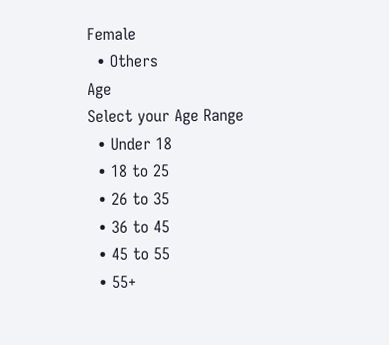Female
  • Others
Age
Select your Age Range
  • Under 18
  • 18 to 25
  • 26 to 35
  • 36 to 45
  • 45 to 55
  • 55+